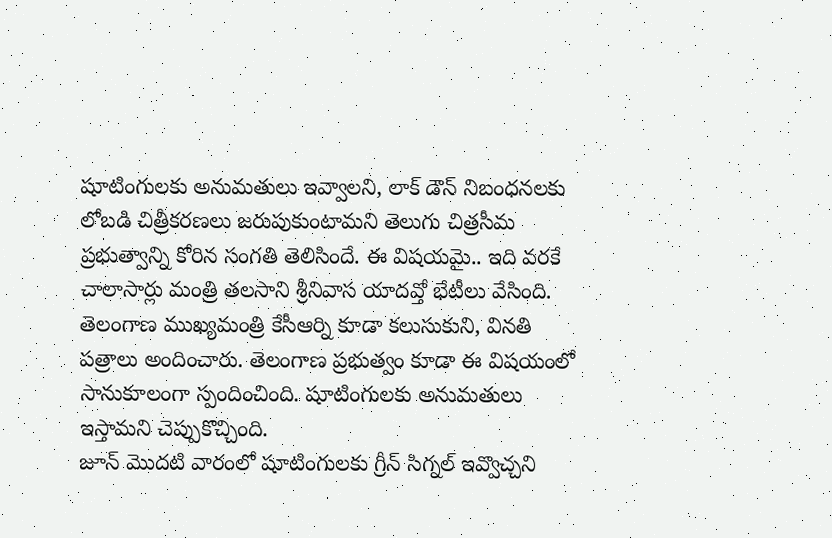షూటింగులకు అనుమతులు ఇవ్వాలని, లాక్ డౌన్ నిబంధనలకు లోబడి చిత్రీకరణలు జరుపుకుంటామని తెలుగు చిత్రసీమ ప్రభుత్వాన్ని కోరిన సంగతి తెలిసిందే. ఈ విషయమై.. ఇది వరకే చాలాసార్లు మంత్రి తలసాని శ్రీనివాస యాదవ్తో భేటీలు వేసింది.
తెలంగాణ ముఖ్యమంత్రి కేసీఆర్ని కూడా కలుసుకుని, వినతి పత్రాలు అందించారు. తెలంగాణ ప్రభుత్వం కూడా ఈ విషయంలో సానుకూలంగా స్పందించింది. షూటింగులకు అనుమతులు ఇస్తామని చెప్పుకొచ్చింది.
జూన్ మొదటి వారంలో షూటింగులకు గ్రీన్ సిగ్నల్ ఇవ్వొచ్చని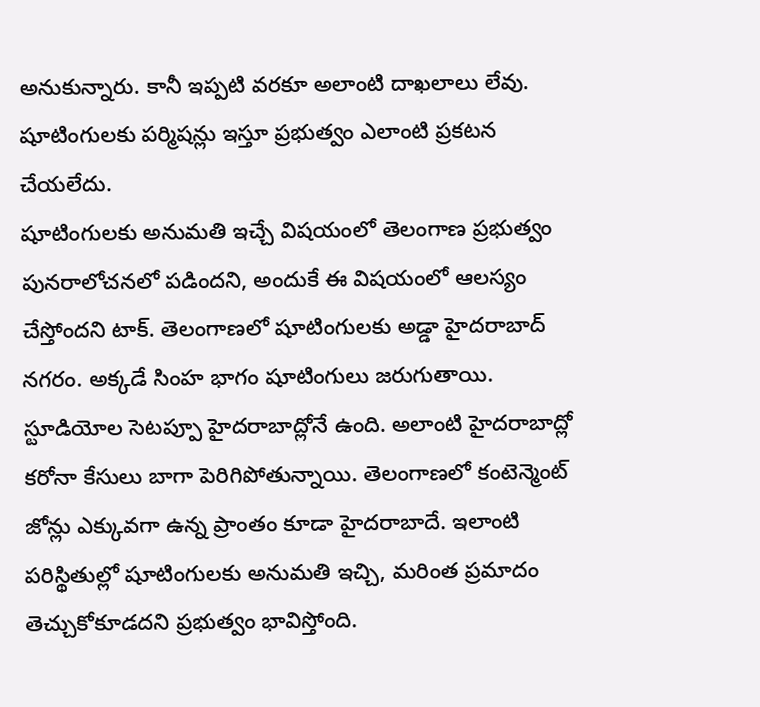అనుకున్నారు. కానీ ఇప్పటి వరకూ అలాంటి దాఖలాలు లేవు. షూటింగులకు పర్మిషన్లు ఇస్తూ ప్రభుత్వం ఎలాంటి ప్రకటన చేయలేదు.
షూటింగులకు అనుమతి ఇచ్చే విషయంలో తెలంగాణ ప్రభుత్వం పునరాలోచనలో పడిందని, అందుకే ఈ విషయంలో ఆలస్యం చేస్తోందని టాక్. తెలంగాణలో షూటింగులకు అడ్డా హైదరాబాద్ నగరం. అక్కడే సింహ భాగం షూటింగులు జరుగుతాయి.
స్టూడియోల సెటప్పూ హైదరాబాద్లోనే ఉంది. అలాంటి హైదరాబాద్లో కరోనా కేసులు బాగా పెరిగిపోతున్నాయి. తెలంగాణలో కంటెన్మెంట్ జోన్లు ఎక్కువగా ఉన్న ప్రాంతం కూడా హైదరాబాదే. ఇలాంటి పరిస్థితుల్లో షూటింగులకు అనుమతి ఇచ్చి, మరింత ప్రమాదం తెచ్చుకోకూడదని ప్రభుత్వం భావిస్తోంది.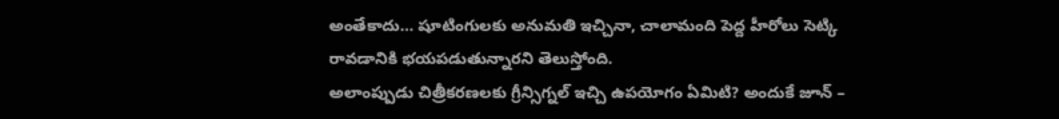అంతేకాదు… షూటింగులకు అనుమతి ఇచ్చినా, చాలామంది పెద్ద హీరోలు సెట్కి రావడానికి భయపడుతున్నారని తెలుస్తోంది.
అలాంప్పుడు చిత్రీకరణలకు గ్రీన్సిగ్నల్ ఇచ్చి ఉపయోగం ఏమిటి? అందుకే జూన్ –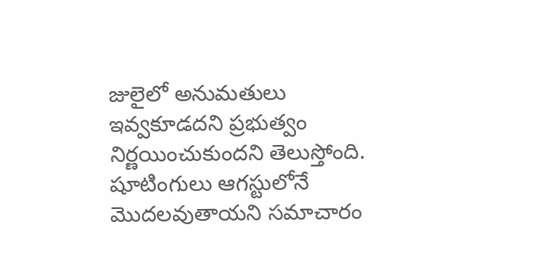జులైలో అనుమతులు ఇవ్వకూడదని ప్రభుత్వం నిర్ణయించుకుందని తెలుస్తోంది. షూటింగులు ఆగస్టులోనే మొదలవుతాయని సమాచారం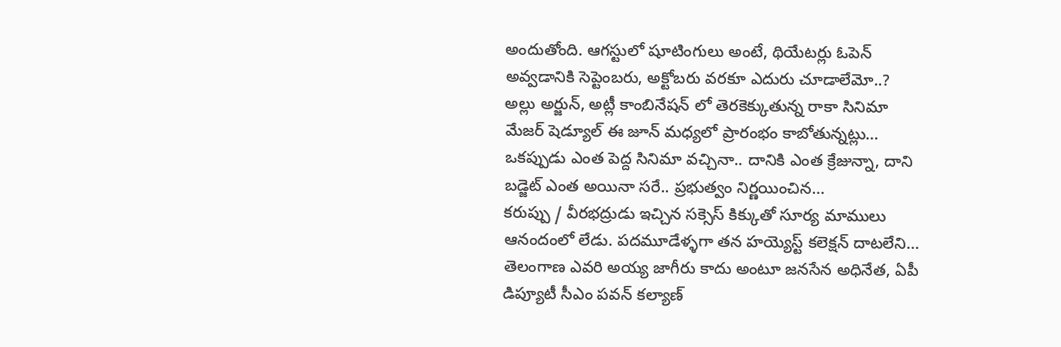అందుతోంది. ఆగస్టులో షూటింగులు అంటే, థియేటర్లు ఓపెన్ అవ్వడానికి సెప్టెంబరు, అక్టోబరు వరకూ ఎదురు చూడాలేమో..?
అల్లు అర్జున్, అట్లీ కాంబినేషన్ లో తెరకెక్కుతున్న రాకా సినిమా మేజర్ షెడ్యూల్ ఈ జూన్ మధ్యలో ప్రారంభం కాబోతున్నట్లు…
ఒకప్పుడు ఎంత పెద్ద సినిమా వచ్చినా.. దానికి ఎంత క్రేజున్నా, దాని బడ్జెట్ ఎంత అయినా సరే.. ప్రభుత్వం నిర్ణయించిన…
కరుప్పు / వీరభద్రుడు ఇచ్చిన సక్సెస్ కిక్కుతో సూర్య మాములు ఆనందంలో లేడు. పదమూడేళ్ళగా తన హయ్యెస్ట్ కలెక్షన్ దాటలేని…
తెలంగాణ ఎవరి అయ్య జాగీరు కాదు అంటూ జనసేన అధినేత, ఏపీ డిప్యూటీ సీఎం పవన్ కల్యాణ్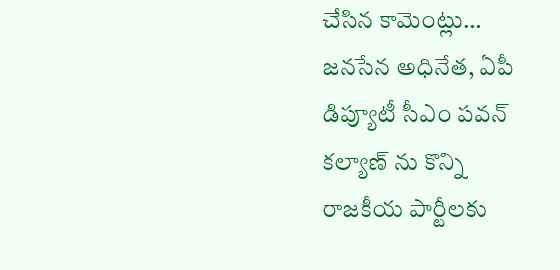చేసిన కామెంట్లు…
జనసేన అధినేత, ఏపీ డిప్యూటీ సీఎం పవన్ కల్యాణ్ ను కొన్ని రాజకీయ పార్టీలకు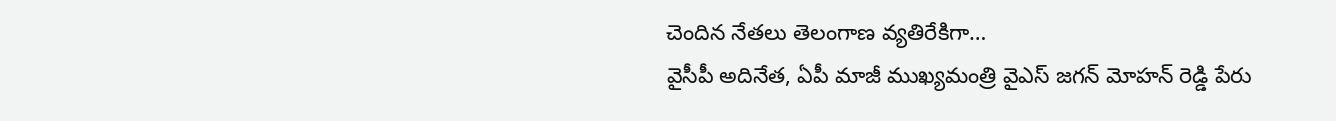చెందిన నేతలు తెలంగాణ వ్యతిరేకిగా…
వైసీపీ అదినేత, ఏపీ మాజీ ముఖ్యమంత్రి వైఎస్ జగన్ మోహన్ రెడ్డి పేరు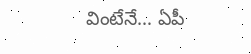వింటేనే… ఏపీ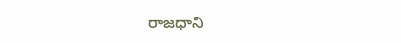రాజధాని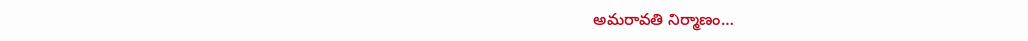అమరావతి నిర్మాణం…